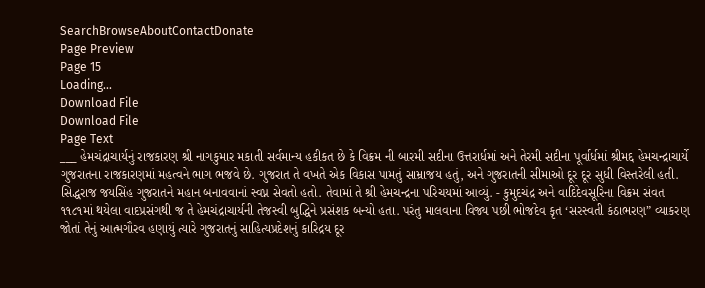SearchBrowseAboutContactDonate
Page Preview
Page 15
Loading...
Download File
Download File
Page Text
___ હેમચંદ્રાચાર્યનું રાજકારણ શ્રી નાગકુમાર મકાતી સર્વમાન્ય હકીકત છે કે વિક્રમ ની બારમી સદીના ઉત્તરાર્ધમાં અને તેરમી સદીના પૂર્વાર્ધમાં શ્રીમદ્દ હેમચન્દ્રાચાર્યે ગુજરાતના રાજકારણમાં મહત્વને ભાગ ભજવે છે. ગુજરાત તે વખતે એક વિકાસ પામતું સામ્રાજય હતું, અને ગુજરાતની સીમાઓ દૂર દૂર સુધી વિસ્તરેલી હતી. સિદ્ધરાજ જયસિંહ ગુજરાતને મહાન બનાવવાનાં સ્વપ્ન સેવતો હતો. તેવામાં તે શ્રી હેમચન્દ્રના પરિચયમાં આવ્યું. - કુમુદચંદ્ર અને વાદિદેવસૂરિના વિક્રમ સંવત ૧૧૮૧માં થયેલા વાદપ્રસંગથી જ તે હેમચંદ્રાચાર્યની તેજસ્વી બુદ્ધિને પ્રસંશક બન્યો હતા. પરંતુ માલવાના વિજ્ય પછી ભોજદેવ કૃત ‘સરસ્વતી કંઠાભરણ” વ્યાકરણ જોતાં તેનું આત્મગૌરવ હણાયું ત્યારે ગુજરાતનું સાહિત્યપ્રદેશનું કારિદ્રય દૂર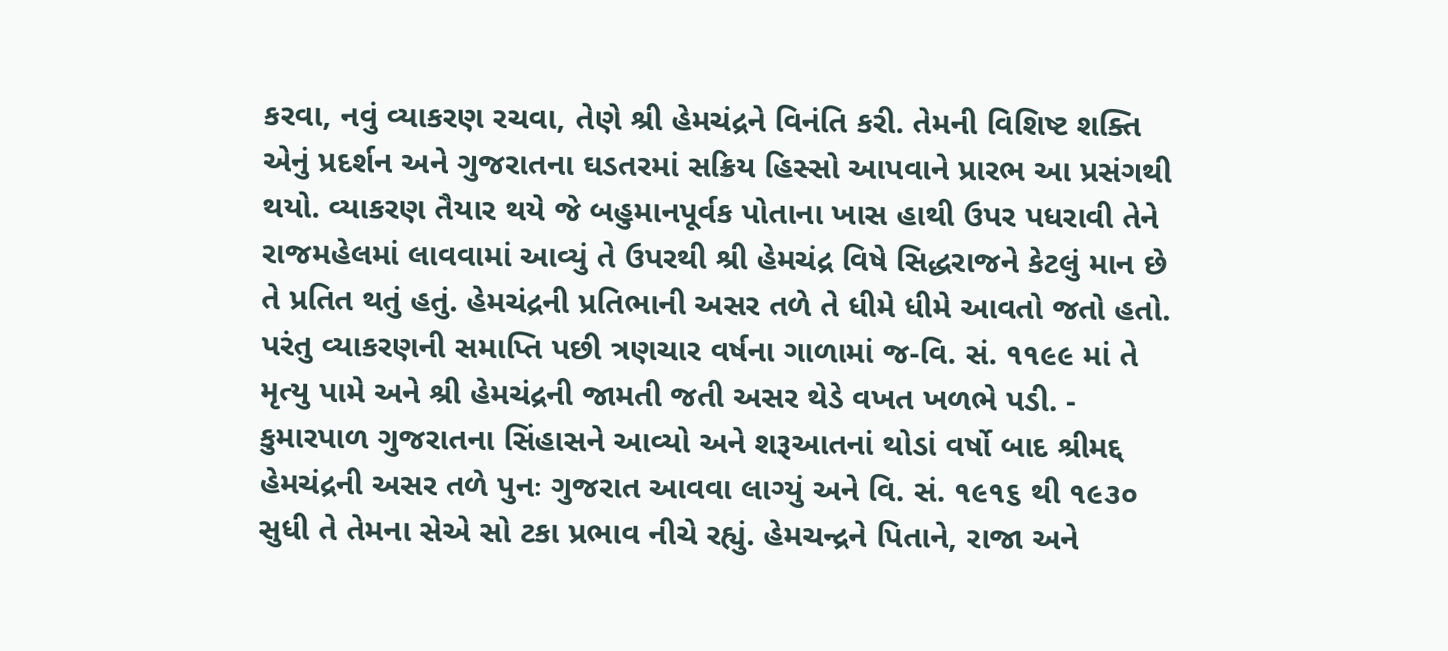કરવા, નવું વ્યાકરણ રચવા, તેણે શ્રી હેમચંદ્રને વિનંતિ કરી. તેમની વિશિષ્ટ શક્તિ એનું પ્રદર્શન અને ગુજરાતના ઘડતરમાં સક્રિય હિસ્સો આપવાને પ્રારભ આ પ્રસંગથી થયો. વ્યાકરણ તૈયાર થયે જે બહુમાનપૂર્વક પોતાના ખાસ હાથી ઉપર પધરાવી તેને રાજમહેલમાં લાવવામાં આવ્યું તે ઉપરથી શ્રી હેમચંદ્ર વિષે સિદ્ધરાજને કેટલું માન છે તે પ્રતિત થતું હતું. હેમચંદ્રની પ્રતિભાની અસર તળે તે ધીમે ધીમે આવતો જતો હતો. પરંતુ વ્યાકરણની સમાપ્તિ પછી ત્રણચાર વર્ષના ગાળામાં જ-વિ. સં. ૧૧૯૯ માં તે મૃત્યુ પામે અને શ્રી હેમચંદ્રની જામતી જતી અસર થેડે વખત ખળભે પડી. - કુમારપાળ ગુજરાતના સિંહાસને આવ્યો અને શરૂઆતનાં થોડાં વર્ષો બાદ શ્રીમદ્દ હેમચંદ્રની અસર તળે પુનઃ ગુજરાત આવવા લાગ્યું અને વિ. સં. ૧૯૧૬ થી ૧૯૩૦ સુધી તે તેમના સેએ સો ટકા પ્રભાવ નીચે રહ્યું. હેમચન્દ્રને પિતાને, રાજા અને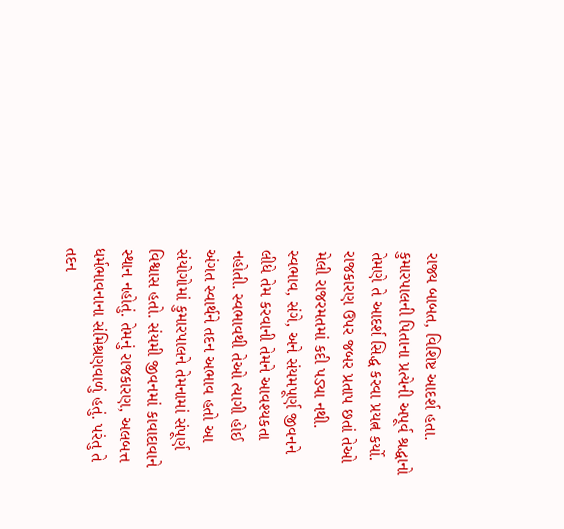રાજ્ય બાબત, વિશિષ્ટ આદર્શ હતા. કુમારપાલની પિતાના પ્રત્યેની અપૂર્વ શ્રદ્ધાનો તેમણે તે આદર્શ સિદ્ધ કરવા પ્રયત્ન કર્યો. રાજકારણ ઉપર જબર પ્રતાપ છતાં તેઓ મેલી રાજરમતમાં કદી પડ્યા નથી. સ્વભાવ, સંગે, અને સંયમપૂર્ણ જીવનને લીધે તેમ કરવાની તેમને આવશ્યકતા નહોતી. સ્વભાવથી તેઓ ત્યાગી હોઈ અંગત સ્વાર્થને તદન અભાવ હતો આ સંયોગોમાં કુમારપાલને તેમનામાં સંપૂર્ણ વિશ્વાસ હતો. સંયમી જીવનમાં કાવાદાવાને સ્થાન નહોતું. તેમનું રાજકારણ, અલબત્ત ધર્મભાવનાના સંમિશ્રણવાળું હતું. પરંતુ તે તદન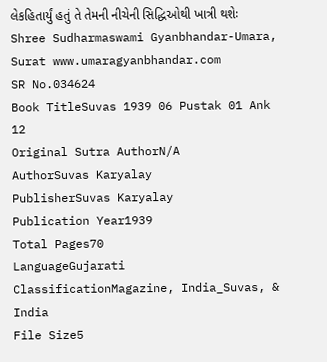લેકહિતાર્યું હતું તે તેમની નીચેની સિદ્ધિઓથી ખાત્રી થશેઃ Shree Sudharmaswami Gyanbhandar-Umara, Surat www.umaragyanbhandar.com
SR No.034624
Book TitleSuvas 1939 06 Pustak 01 Ank 12
Original Sutra AuthorN/A
AuthorSuvas Karyalay
PublisherSuvas Karyalay
Publication Year1939
Total Pages70
LanguageGujarati
ClassificationMagazine, India_Suvas, & India
File Size5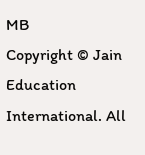MB
Copyright © Jain Education International. All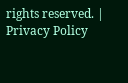rights reserved. | Privacy Policy